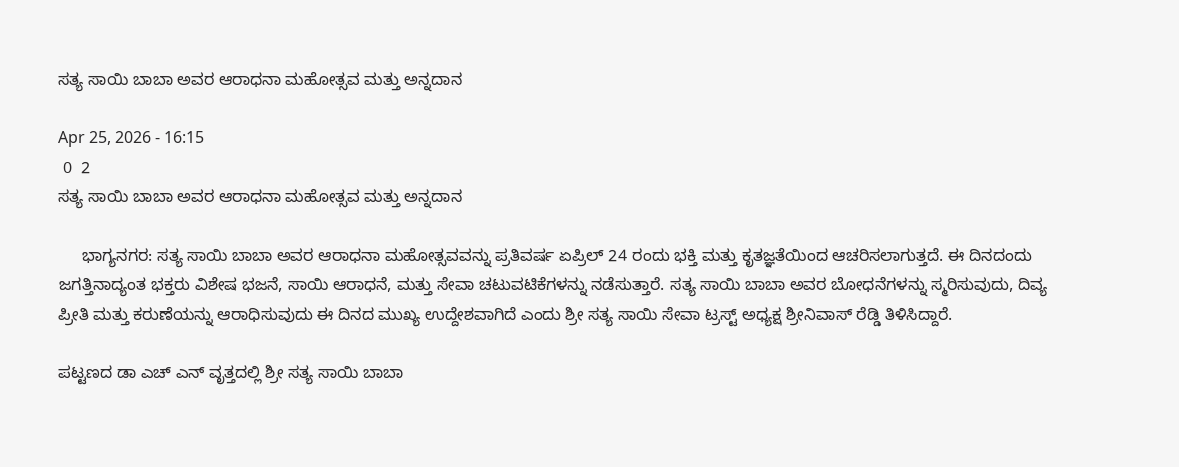ಸತ್ಯ ಸಾಯಿ ಬಾಬಾ ಅವರ ಆರಾಧನಾ ಮಹೋತ್ಸವ ಮತ್ತು ಅನ್ನದಾನ

Apr 25, 2026 - 16:15
 0  2
ಸತ್ಯ ಸಾಯಿ ಬಾಬಾ ಅವರ ಆರಾಧನಾ ಮಹೋತ್ಸವ ಮತ್ತು ಅನ್ನದಾನ

     ಭಾಗ್ಯನಗರ: ಸತ್ಯ ಸಾಯಿ ಬಾಬಾ ಅವರ ಆರಾಧನಾ ಮಹೋತ್ಸವವನ್ನು ಪ್ರತಿವರ್ಷ ಏಪ್ರಿಲ್ 24 ರಂದು ಭಕ್ತಿ ಮತ್ತು ಕೃತಜ್ಞತೆಯಿಂದ ಆಚರಿಸಲಾಗುತ್ತದೆ. ಈ ದಿನದಂದು ಜಗತ್ತಿನಾದ್ಯಂತ ಭಕ್ತರು ವಿಶೇಷ ಭಜನೆ, ಸಾಯಿ ಆರಾಧನೆ, ಮತ್ತು ಸೇವಾ ಚಟುವಟಿಕೆಗಳನ್ನು ನಡೆಸುತ್ತಾರೆ. ಸತ್ಯ ಸಾಯಿ ಬಾಬಾ ಅವರ ಬೋಧನೆಗಳನ್ನು ಸ್ಮರಿಸುವುದು, ದಿವ್ಯ ಪ್ರೀತಿ ಮತ್ತು ಕರುಣೆಯನ್ನು ಆರಾಧಿಸುವುದು ಈ ದಿನದ ಮುಖ್ಯ ಉದ್ದೇಶವಾಗಿದೆ ಎಂದು ಶ್ರೀ ಸತ್ಯ ಸಾಯಿ ಸೇವಾ ಟ್ರಸ್ಟ್ ಅಧ್ಯಕ್ಷ ಶ್ರೀನಿವಾಸ್ ರೆಡ್ಡಿ ತಿಳಿಸಿದ್ದಾರೆ.

ಪಟ್ಟಣದ ಡಾ ಎಚ್ ಎನ್ ವೃತ್ತದಲ್ಲಿ ಶ್ರೀ ಸತ್ಯ ಸಾಯಿ ಬಾಬಾ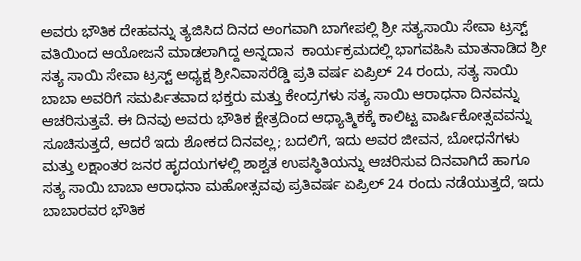ಅವರು ಭೌತಿಕ ದೇಹವನ್ನು ತ್ಯಜಿಸಿದ ದಿನದ ಅಂಗವಾಗಿ ಬಾಗೇಪಲ್ಲಿ ಶ್ರೀ ಸತ್ಯಸಾಯಿ ಸೇವಾ ಟ್ರಸ್ಟ್ ವತಿಯಿಂದ ಆಯೋಜನೆ ಮಾಡಲಾಗಿದ್ದ ಅನ್ನದಾನ  ಕಾರ್ಯಕ್ರಮದಲ್ಲಿ ಭಾಗವಹಿಸಿ ಮಾತನಾಡಿದ ಶ್ರೀ ಸತ್ಯ ಸಾಯಿ ಸೇವಾ ಟ್ರಸ್ಟ್ ಅಧ್ಯಕ್ಷ ಶ್ರೀನಿವಾಸರೆಡ್ಡಿ ಪ್ರತಿ ವರ್ಷ ಏಪ್ರಿಲ್ 24 ರಂದು, ಸತ್ಯ ಸಾಯಿ ಬಾಬಾ ಅವರಿಗೆ ಸಮರ್ಪಿತವಾದ ಭಕ್ತರು ಮತ್ತು ಕೇಂದ್ರಗಳು ಸತ್ಯ ಸಾಯಿ ಆರಾಧನಾ ದಿನವನ್ನು ಆಚರಿಸುತ್ತವೆ. ಈ ದಿನವು ಅವರು ಭೌತಿಕ ಕ್ಷೇತ್ರದಿಂದ ಆಧ್ಯಾತ್ಮಿಕಕ್ಕೆ ಕಾಲಿಟ್ಟ ವಾರ್ಷಿಕೋತ್ಸವವನ್ನು ಸೂಚಿಸುತ್ತದೆ, ಆದರೆ ಇದು ಶೋಕದ ದಿನವಲ್ಲ; ಬದಲಿಗೆ, ಇದು ಅವರ ಜೀವನ, ಬೋಧನೆಗಳು ಮತ್ತು ಲಕ್ಷಾಂತರ ಜನರ ಹೃದಯಗಳಲ್ಲಿ ಶಾಶ್ವತ ಉಪಸ್ಥಿತಿಯನ್ನು ಆಚರಿಸುವ ದಿನವಾಗಿದೆ ಹಾಗೂ ಸತ್ಯ ಸಾಯಿ ಬಾಬಾ ಆರಾಧನಾ ಮಹೋತ್ಸವವು ಪ್ರತಿವರ್ಷ ಏಪ್ರಿಲ್ 24 ರಂದು ನಡೆಯುತ್ತದೆ, ಇದು ಬಾಬಾರವರ ಭೌತಿಕ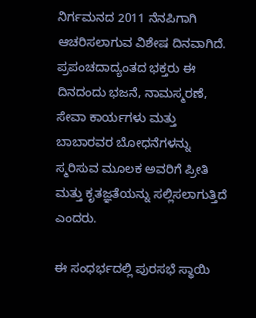ನಿರ್ಗಮನದ 2011 ನೆನಪಿಗಾಗಿ ಆಚರಿಸಲಾಗುವ ವಿಶೇಷ ದಿನವಾಗಿದೆ. ಪ್ರಪಂಚದಾದ್ಯಂತದ ಭಕ್ತರು ಈ ದಿನದಂದು ಭಜನೆ, ನಾಮಸ್ಮರಣೆ, ಸೇವಾ ಕಾರ್ಯಗಳು ಮತ್ತು ಬಾಬಾರವರ ಬೋಧನೆಗಳನ್ನು ಸ್ಮರಿಸುವ ಮೂಲಕ ಅವರಿಗೆ ಪ್ರೀತಿ ಮತ್ತು ಕೃತಜ್ಞತೆಯನ್ನು ಸಲ್ಲಿಸಲಾಗುತ್ತಿದೆ ಎಂದರು.

ಈ ಸಂಧರ್ಭದಲ್ಲಿ ಪುರಸಭೆ ಸ್ಥಾಯಿ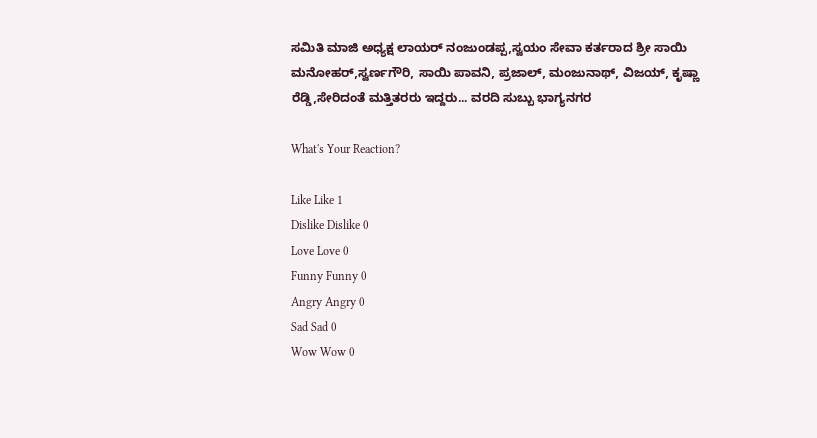ಸಮಿತಿ ಮಾಜಿ ಅಧ್ಯಕ್ಷ ಲಾಯರ್ ನಂಜುಂಡಪ್ಪ,ಸ್ವಯಂ ಸೇವಾ ಕರ್ತರಾದ ಶ್ರೀ ಸಾಯಿ ಮನೋಹರ್,ಸ್ವರ್ಣಗೌರಿ, ಸಾಯಿ ಪಾವನಿ, ಪ್ರಜಾಲ್, ಮಂಜುನಾಥ್, ವಿಜಯ್, ಕೃಷ್ಣಾ ರೆಡ್ಡಿ,ಸೇರಿದಂತೆ ಮತ್ತಿತರರು ಇದ್ದರು... ವರದಿ ಸುಬ್ಬು ಭಾಗ್ಯನಗರ

What's Your Reaction?

Like Like 1
Dislike Dislike 0
Love Love 0
Funny Funny 0
Angry Angry 0
Sad Sad 0
Wow Wow 0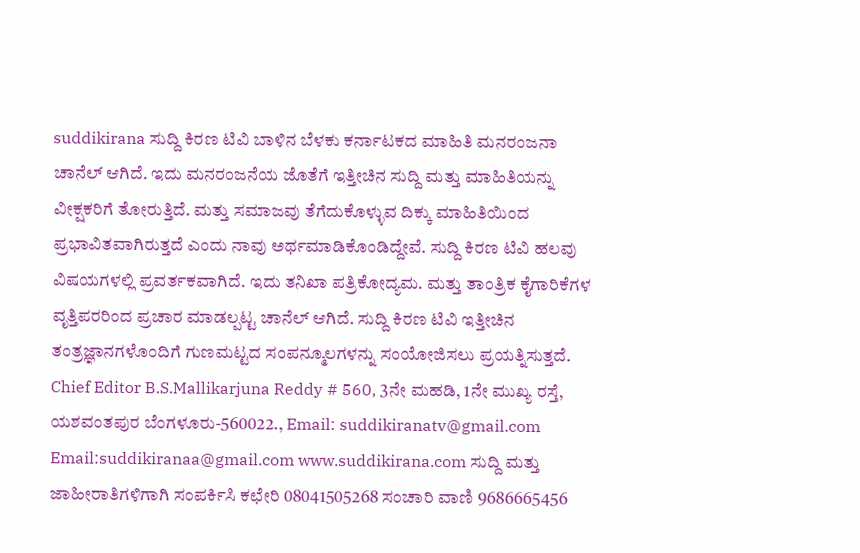suddikirana ಸುದ್ದಿ ಕಿರಣ ಟಿವಿ ಬಾಳಿನ ಬೆಳಕು ಕರ್ನಾಟಕದ ಮಾಹಿತಿ ಮನರಂಜನಾ ಚಾನೆಲ್ ಆಗಿದೆ. ಇದು ಮನರಂಜನೆಯ ಜೊತೆಗೆ ಇತ್ತೀಚಿನ ಸುದ್ದಿ ಮತ್ತು ಮಾಹಿತಿಯನ್ನು ವೀಕ್ಷಕರಿಗೆ ತೋರುತ್ತಿದೆ. ಮತ್ತು ಸಮಾಜವು ತೆಗೆದುಕೊಳ್ಳುವ ದಿಕ್ಕು ಮಾಹಿತಿಯಿಂದ ಪ್ರಭಾವಿತವಾಗಿರುತ್ತದೆ ಎಂದು ನಾವು ಅರ್ಥಮಾಡಿಕೊಂಡಿದ್ದೇವೆ. ಸುದ್ದಿ ಕಿರಣ ಟಿವಿ ಹಲವು ವಿಷಯಗಳಲ್ಲಿ ಪ್ರವರ್ತಕವಾಗಿದೆ. ಇದು ತನಿಖಾ ಪತ್ರಿಕೋದ್ಯಮ. ಮತ್ತು ತಾಂತ್ರಿಕ ಕೈಗಾರಿಕೆಗಳ ವೃತ್ತಿಪರರಿಂದ ಪ್ರಚಾರ ಮಾಡಲ್ಪಟ್ಟ ಚಾನೆಲ್ ಆಗಿದೆ. ಸುದ್ದಿ ಕಿರಣ ಟಿವಿ ಇತ್ತೀಚಿನ ತಂತ್ರಜ್ಞಾನಗಳೊಂದಿಗೆ ಗುಣಮಟ್ಟದ ಸಂಪನ್ಮೂಲಗಳನ್ನು ಸಂಯೋಜಿಸಲು ಪ್ರಯತ್ನಿಸುತ್ತದೆ. Chief Editor B.S.Mallikarjuna Reddy # 560, 3ನೇ ಮಹಡಿ, 1ನೇ ಮುಖ್ಯ ರಸ್ತೆ, ಯಶವಂತಪುರ ಬೆಂಗಳೂರು-560022., Email: suddikiranatv@gmail.com Email:suddikiranaa@gmail.com www.suddikirana.com ಸುದ್ದಿ ಮತ್ತು ಜಾಹೀರಾತಿಗಳಿಗಾಗಿ ಸಂಪರ್ಕಿಸಿ ಕಛೇರಿ 08041505268 ಸಂಚಾರಿ ವಾಣಿ 9686665456